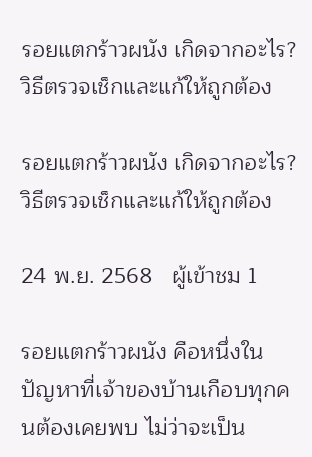รอยแตกร้าวผนัง เกิดจากอะไร? วิธีตรวจเช็กและแก้ให้ถูกต้อง

รอยแตกร้าวผนัง เกิดจากอะไร? วิธีตรวจเช็กและแก้ให้ถูกต้อง

24 พ.ย. 2568   ผู้เข้าชม 1

รอยแตกร้าวผนัง คือหนึ่งในปัญหาที่เจ้าของบ้านเกือบทุกคนต้องเคยพบ ไม่ว่าจะเป็น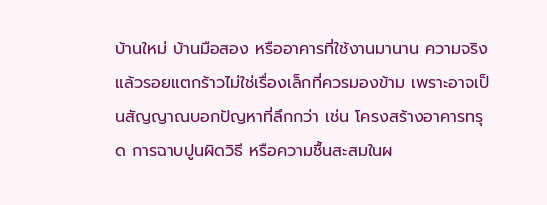บ้านใหม่ บ้านมือสอง หรืออาคารที่ใช้งานมานาน ความจริงแล้วรอยแตกร้าวไม่ใช่เรื่องเล็กที่ควรมองข้าม เพราะอาจเป็นสัญญาณบอกปัญหาที่ลึกกว่า เช่น โครงสร้างอาคารทรุด การฉาบปูนผิดวิธี หรือความชื้นสะสมในผ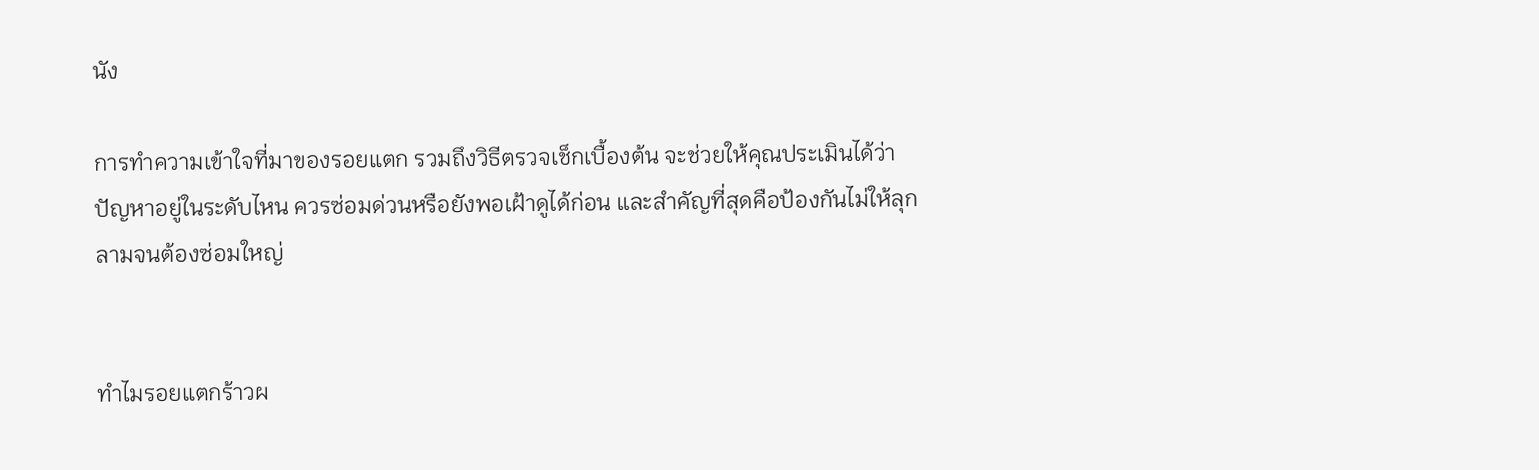นัง

การทำความเข้าใจที่มาของรอยแตก รวมถึงวิธีตรวจเช็กเบื้องต้น จะช่วยให้คุณประเมินได้ว่าปัญหาอยู่ในระดับไหน ควรซ่อมด่วนหรือยังพอเฝ้าดูได้ก่อน และสำคัญที่สุดคือป้องกันไม่ให้ลุกลามจนต้องซ่อมใหญ่


ทำไมรอยแตกร้าวผ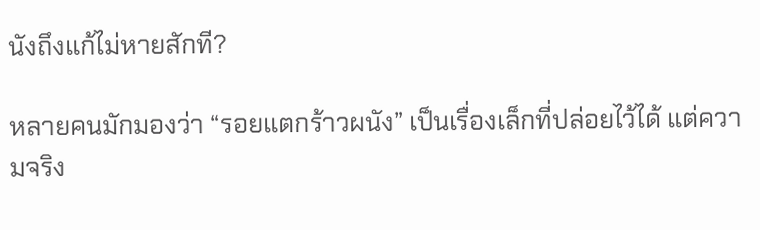นังถึงแก้ไม่หายสักที?

หลายคนมักมองว่า “รอยแตกร้าวผนัง” เป็นเรื่องเล็กที่ปล่อยไว้ได้ แต่ความจริง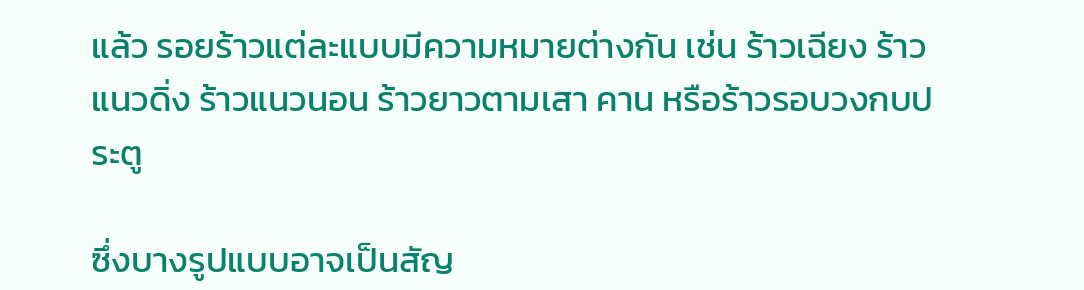แล้ว รอยร้าวแต่ละแบบมีความหมายต่างกัน เช่น ร้าวเฉียง ร้าวแนวดิ่ง ร้าวแนวนอน ร้าวยาวตามเสา คาน หรือร้าวรอบวงกบประตู

ซึ่งบางรูปแบบอาจเป็นสัญ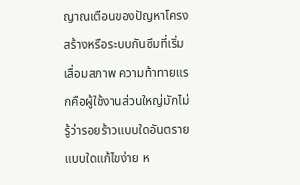ญาณเตือนของปัญหาโครงสร้างหรือระบบกันซึมที่เริ่มเสื่อมสภาพ ความท้าทายแรกคือผู้ใช้งานส่วนใหญ่มักไม่รู้ว่ารอยร้าวแบบใดอันตราย แบบใดแก้ไขง่าย ห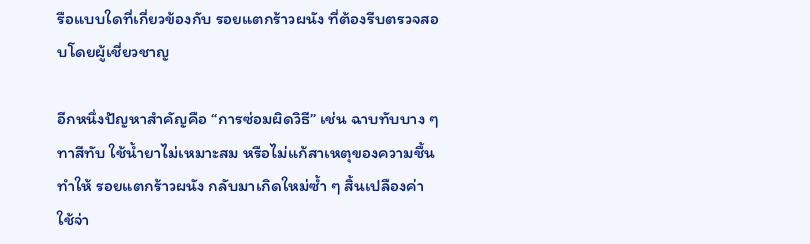รือแบบใดที่เกี่ยวข้องกับ รอยแตกร้าวผนัง ที่ต้องรีบตรวจสอบโดยผู้เชี่ยวชาญ

อีกหนึ่งปัญหาสำคัญคือ “การซ่อมผิดวิธี” เช่น ฉาบทับบาง ๆ ทาสีทับ ใช้น้ำยาไม่เหมาะสม หรือไม่แก้สาเหตุของความชื้น ทำให้ รอยแตกร้าวผนัง กลับมาเกิดใหม่ซ้ำ ๆ สิ้นเปลืองค่าใช้จ่า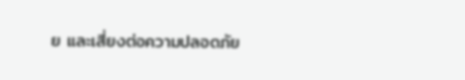ย และเสี่ยงต่อความปลอดภัย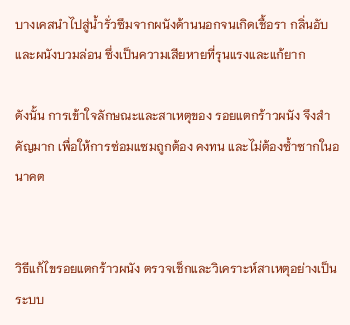บางเคสนำไปสู่น้ำรั่วซึมจากผนังด้านนอกจนเกิดเชื้อรา กลิ่นอับ และผนังบวมล่อน ซึ่งเป็นความเสียหายที่รุนแรงและแก้ยาก

ดังนั้น การเข้าใจลักษณะและสาเหตุของ รอยแตกร้าวผนัง จึงสำคัญมาก เพื่อให้การซ่อมแซมถูกต้อง คงทน และไม่ต้องซ้ำซากในอนาคต


วิธีแก้ไขรอยแตกร้าวผนัง ตรวจเช็กและวิเคราะห์สาเหตุอย่างเป็นระบบ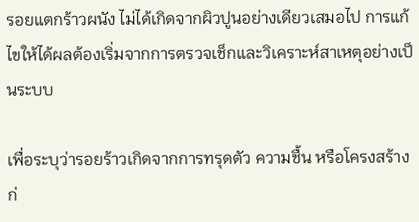รอยแตกร้าวผนัง ไม่ได้เกิดจากผิวปูนอย่างเดียวเสมอไป การแก้ไขให้ได้ผลต้องเริ่มจากการตรวจเช็กและวิเคราะห์สาเหตุอย่างเป็นระบบ

เพื่อระบุว่ารอยร้าวเกิดจากการทรุดตัว ความชื้น หรือโครงสร้าง ก่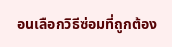อนเลือกวิธีซ่อมที่ถูกต้อง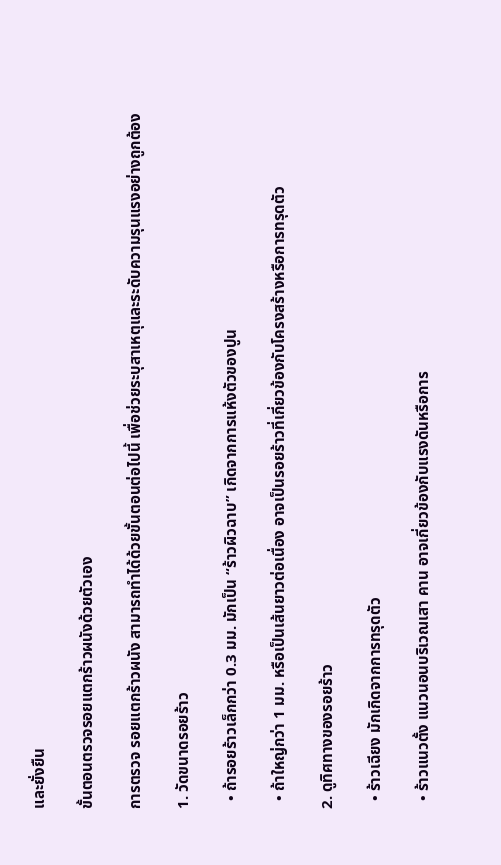และยั่งยืน

ขั้นตอนตรวจรอยแตกร้าวผนังด้วยตัวเอง

การตรวจ รอยแตกร้าวผนัง สามารถทำได้ด้วยขั้นตอนต่อไปนี้ เพื่อช่วยระบุสาเหตุและระดับความรุนแรงอย่างถูกต้อง

1. วัดขนาดรอยร้าว

  • ถ้ารอยร้าวเล็กกว่า 0.3 มม. มักเป็น “ร้าวผิวฉาบ” เกิดจากการแห้งตัวของปูน

  • ถ้าใหญ่กว่า 1 มม. หรือเป็นเส้นยาวต่อเนื่อง อาจเป็นรอยร้าวที่เกี่ยวข้องกับโครงสร้างหรือการทรุดตัว

2. ดูทิศทางของรอยร้าว

  • ร้าวเฉียง มักเกิดจากการทรุดตัว

  • ร้าวแนวตั้ง แนวนอนบริเวณเสา คาน อาจเกี่ยวข้องกับแรงดันหรือการ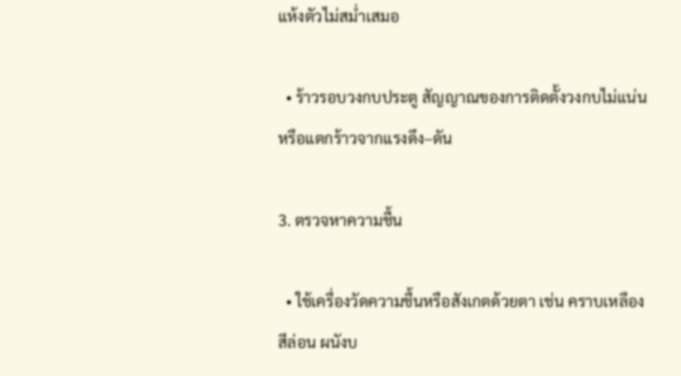แห้งตัวไม่สม่ำเสมอ

  • ร้าวรอบวงกบประตู สัญญาณของการติดตั้งวงกบไม่แน่นหรือแตกร้าวจากแรงดึง–ดัน

3. ตรวจหาความชื้น

  • ใช้เครื่องวัดความชื้นหรือสังเกตด้วยตา เช่น คราบเหลือง สีล่อน ผนังบ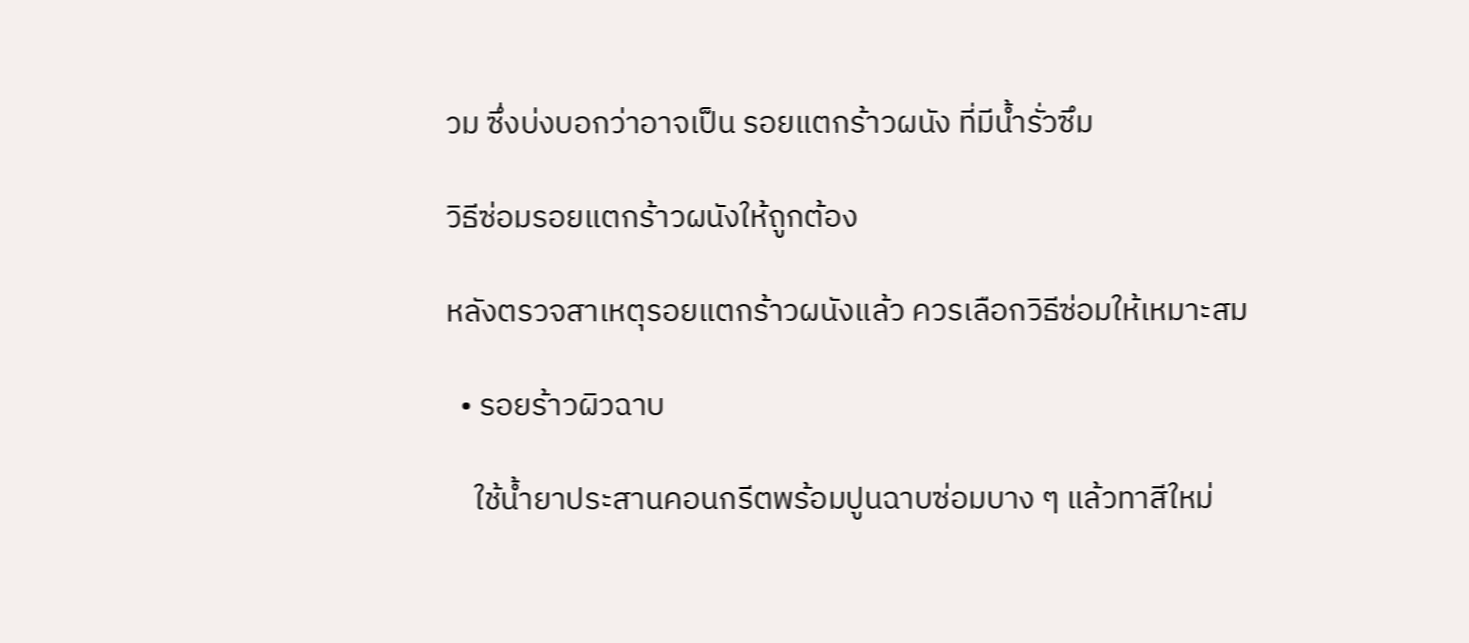วม ซึ่งบ่งบอกว่าอาจเป็น รอยแตกร้าวผนัง ที่มีน้ำรั่วซึม

วิธีซ่อมรอยแตกร้าวผนังให้ถูกต้อง

หลังตรวจสาเหตุรอยแตกร้าวผนังแล้ว ควรเลือกวิธีซ่อมให้เหมาะสม

  • รอยร้าวผิวฉาบ

    ใช้น้ำยาประสานคอนกรีตพร้อมปูนฉาบซ่อมบาง ๆ แล้วทาสีใหม่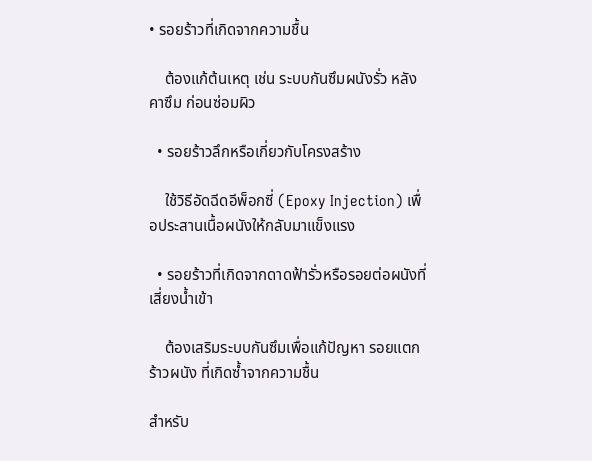• รอยร้าวที่เกิดจากความชื้น

    ต้องแก้ต้นเหตุ เช่น ระบบกันซึมผนังรั่ว หลังคาซึม ก่อนซ่อมผิว

  • รอยร้าวลึกหรือเกี่ยวกับโครงสร้าง

    ใช้วิธีอัดฉีดอีพ็อกซี่ (Epoxy Injection) เพื่อประสานเนื้อผนังให้กลับมาแข็งแรง

  • รอยร้าวที่เกิดจากดาดฟ้ารั่วหรือรอยต่อผนังที่เสี่ยงน้ำเข้า

    ต้องเสริมระบบกันซึมเพื่อแก้ปัญหา รอยแตกร้าวผนัง ที่เกิดซ้ำจากความชื้น

สำหรับ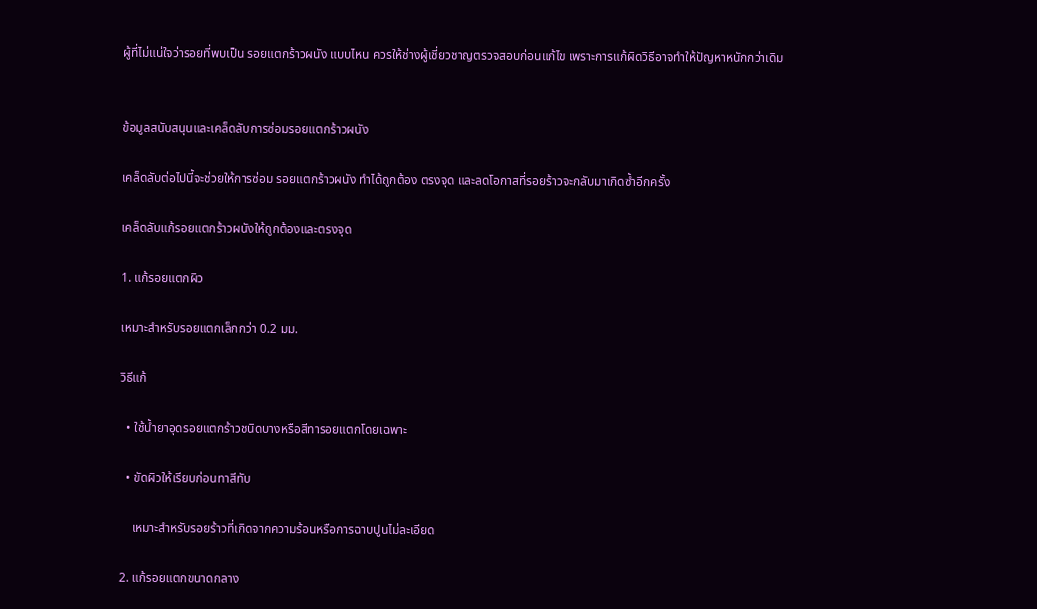ผู้ที่ไม่แน่ใจว่ารอยที่พบเป็น รอยแตกร้าวผนัง แบบไหน ควรให้ช่างผู้เชี่ยวชาญตรวจสอบก่อนแก้ไข เพราะการแก้ผิดวิธีอาจทำให้ปัญหาหนักกว่าเดิม


ข้อมูลสนับสนุนและเคล็ดลับการซ่อมรอยแตกร้าวผนัง

เคล็ดลับต่อไปนี้จะช่วยให้การซ่อม รอยแตกร้าวผนัง ทำได้ถูกต้อง ตรงจุด และลดโอกาสที่รอยร้าวจะกลับมาเกิดซ้ำอีกครั้ง

เคล็ดลับแก้รอยแตกร้าวผนังให้ถูกต้องและตรงจุด

1. แก้รอยแตกผิว

เหมาะสำหรับรอยแตกเล็กกว่า 0.2 มม.

วิธีแก้

  • ใช้น้ำยาอุดรอยแตกร้าวชนิดบางหรือสีทารอยแตกโดยเฉพาะ

  • ขัดผิวให้เรียบก่อนทาสีทับ

    เหมาะสำหรับรอยร้าวที่เกิดจากความร้อนหรือการฉาบปูนไม่ละเอียด

2. แก้รอยแตกขนาดกลาง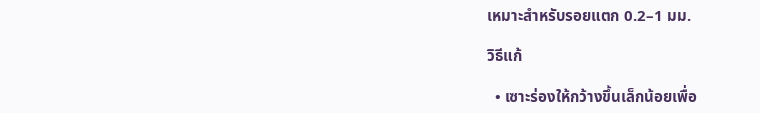เหมาะสำหรับรอยแตก 0.2–1 มม.

วิธีแก้

  • เซาะร่องให้กว้างขึ้นเล็กน้อยเพื่อ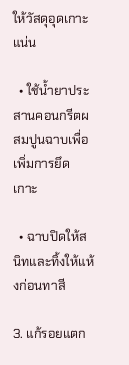ให้วัสดุอุดเกาะแน่น

  • ใช้น้ำยาประสานคอนกรีตผสมปูนฉาบเพื่อเพิ่มการยึดเกาะ

  • ฉาบปิดให้สนิทและทิ้งให้แห้งก่อนทาสี

3. แก้รอยแตก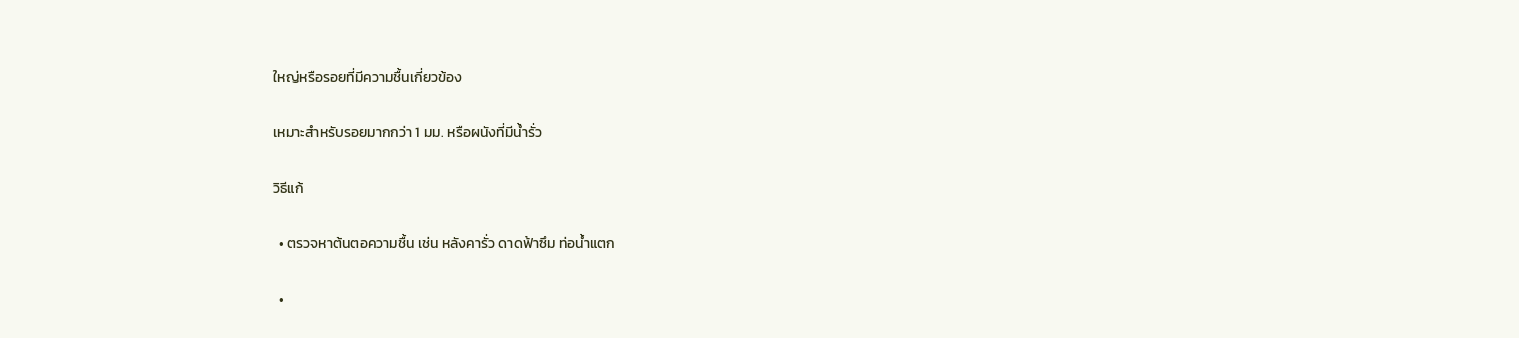ใหญ่หรือรอยที่มีความชื้นเกี่ยวข้อง

เหมาะสำหรับรอยมากกว่า 1 มม. หรือผนังที่มีน้ำรั่ว

วิธีแก้

  • ตรวจหาต้นตอความชื้น เช่น หลังคารั่ว ดาดฟ้าซึม ท่อน้ำแตก

  •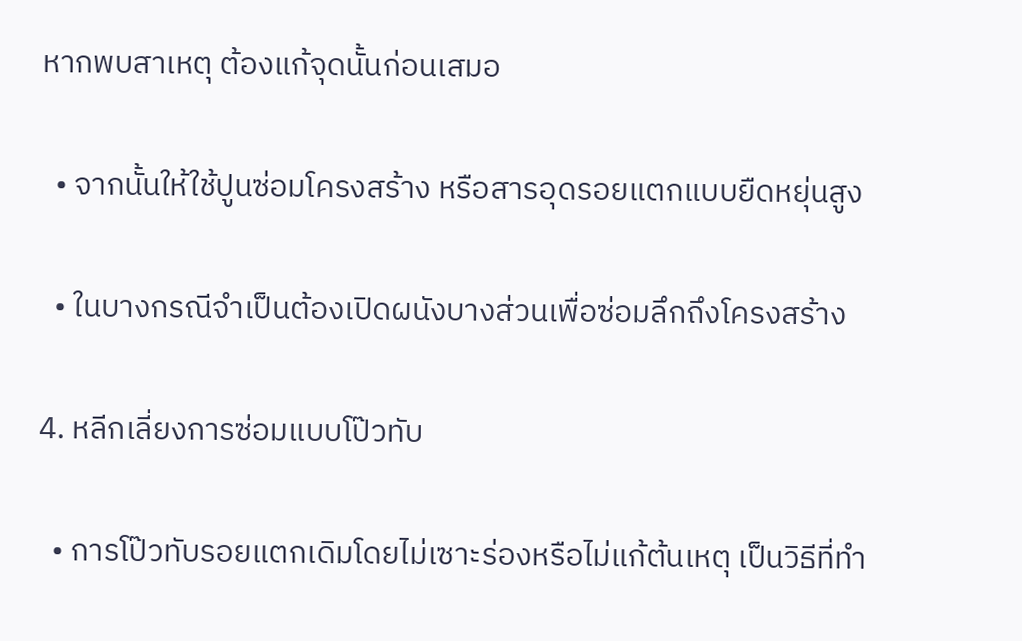หากพบสาเหตุ ต้องแก้จุดนั้นก่อนเสมอ

  • จากนั้นให้ใช้ปูนซ่อมโครงสร้าง หรือสารอุดรอยแตกแบบยืดหยุ่นสูง

  • ในบางกรณีจำเป็นต้องเปิดผนังบางส่วนเพื่อซ่อมลึกถึงโครงสร้าง

4. หลีกเลี่ยงการซ่อมแบบโป๊วทับ

  • การโป๊วทับรอยแตกเดิมโดยไม่เซาะร่องหรือไม่แก้ต้นเหตุ เป็นวิธีที่ทำ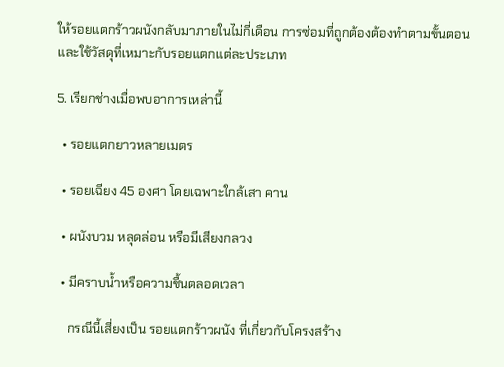ให้รอยแตกร้าวผนังกลับมาภายในไม่กี่เดือน การซ่อมที่ถูกต้องต้องทำตามขั้นตอนและใช้วัสดุที่เหมาะกับรอยแตกแต่ละประเภท

5. เรียกช่างเมื่อพบอาการเหล่านี้

  • รอยแตกยาวหลายเมตร

  • รอยเฉียง 45 องศา โดยเฉพาะใกล้เสา คาน

  • ผนังบวม หลุดล่อน หรือมีเสียงกลวง

  • มีคราบน้ำหรือความชื้นตลอดเวลา

    กรณีนี้เสี่ยงเป็น รอยแตกร้าวผนัง ที่เกี่ยวกับโครงสร้าง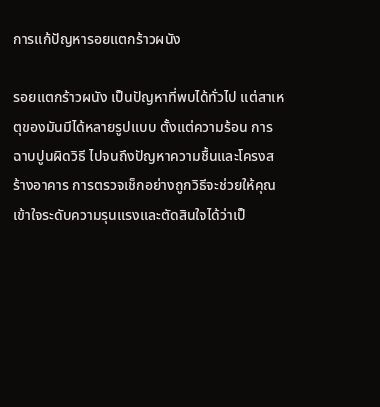การแก้ปัญหารอยแตกร้าวผนัง

รอยแตกร้าวผนัง เป็นปัญหาที่พบได้ทั่วไป แต่สาเหตุของมันมีได้หลายรูปแบบ ตั้งแต่ความร้อน การฉาบปูนผิดวิธี ไปจนถึงปัญหาความชื้นและโครงสร้างอาคาร การตรวจเช็กอย่างถูกวิธีจะช่วยให้คุณเข้าใจระดับความรุนแรงและตัดสินใจได้ว่าเป็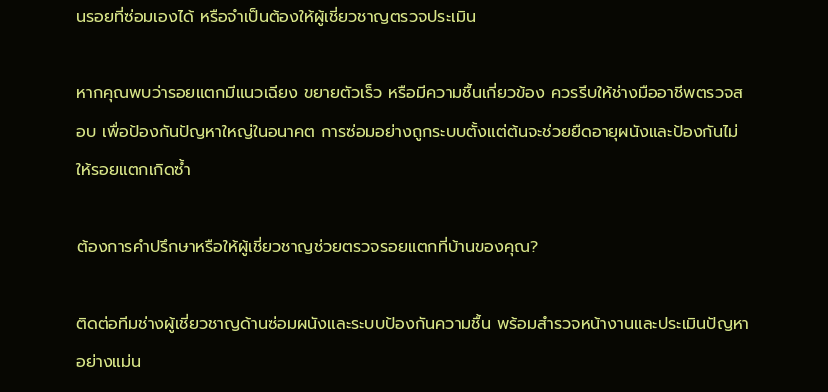นรอยที่ซ่อมเองได้ หรือจำเป็นต้องให้ผู้เชี่ยวชาญตรวจประเมิน

หากคุณพบว่ารอยแตกมีแนวเฉียง ขยายตัวเร็ว หรือมีความชื้นเกี่ยวข้อง ควรรีบให้ช่างมืออาชีพตรวจสอบ เพื่อป้องกันปัญหาใหญ่ในอนาคต การซ่อมอย่างถูกระบบตั้งแต่ต้นจะช่วยยืดอายุผนังและป้องกันไม่ให้รอยแตกเกิดซ้ำ

ต้องการคำปรึกษาหรือให้ผู้เชี่ยวชาญช่วยตรวจรอยแตกที่บ้านของคุณ?

ติดต่อทีมช่างผู้เชี่ยวชาญด้านซ่อมผนังและระบบป้องกันความชื้น พร้อมสำรวจหน้างานและประเมินปัญหาอย่างแม่น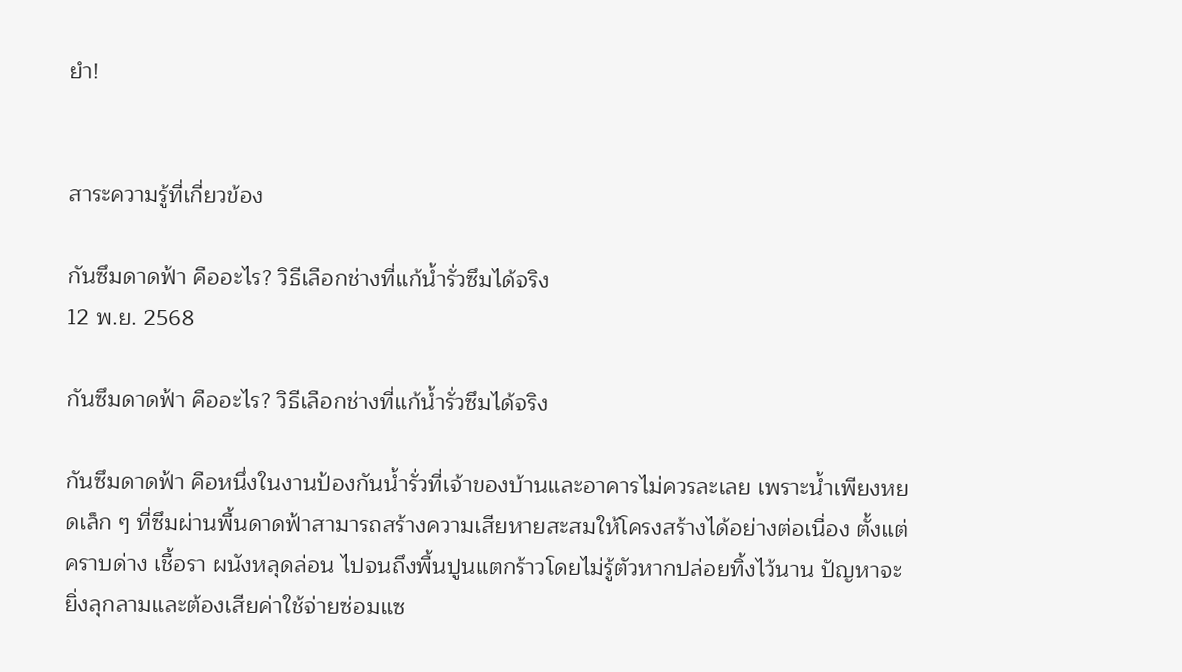ยำ!


สาระความรู้ที่เกี่ยวข้อง

กันซึมดาดฟ้า คืออะไร? วิธีเลือกช่างที่แก้น้ำรั่วซึมได้จริง
12 พ.ย. 2568

กันซึมดาดฟ้า คืออะไร? วิธีเลือกช่างที่แก้น้ำรั่วซึมได้จริง

กันซึมดาดฟ้า คือหนึ่งในงานป้องกันน้ำรั่วที่เจ้าของบ้านและอาคารไม่ควรละเลย เพราะน้ำเพียงหยดเล็ก ๆ ที่ซึมผ่านพื้นดาดฟ้าสามารถสร้างความเสียหายสะสมให้โครงสร้างได้อย่างต่อเนื่อง ตั้งแต่คราบด่าง เชื้อรา ผนังหลุดล่อน ไปจนถึงพื้นปูนแตกร้าวโดยไม่รู้ตัวหากปล่อยทิ้งไว้นาน ปัญหาจะยิ่งลุกลามและต้องเสียค่าใช้จ่ายซ่อมแซ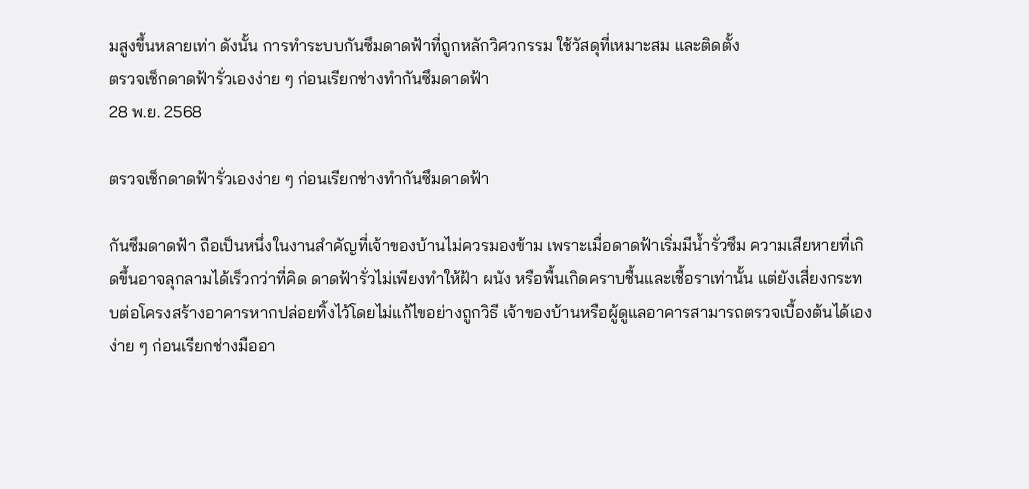มสูงขึ้นหลายเท่า ดังนั้น การทำระบบกันซึมดาดฟ้าที่ถูกหลักวิศวกรรม ใช้วัสดุที่เหมาะสม และติดตั้ง
ตรวจเช็กดาดฟ้ารั่วเองง่าย ๆ ก่อนเรียกช่างทำกันซึมดาดฟ้า
28 พ.ย. 2568

ตรวจเช็กดาดฟ้ารั่วเองง่าย ๆ ก่อนเรียกช่างทำกันซึมดาดฟ้า

กันซึมดาดฟ้า ถือเป็นหนึ่งในงานสำคัญที่เจ้าของบ้านไม่ควรมองข้าม เพราะเมื่อดาดฟ้าเริ่มมีน้ำรั่วซึม ความเสียหายที่เกิดขึ้นอาจลุกลามได้เร็วกว่าที่คิด ดาดฟ้ารั่วไม่เพียงทำให้ฝ้า ผนัง หรือพื้นเกิดคราบชื้นและเชื้อราเท่านั้น แต่ยังเสี่ยงกระทบต่อโครงสร้างอาคารหากปล่อยทิ้งไว้โดยไม่แก้ไขอย่างถูกวิธี เจ้าของบ้านหรือผู้ดูแลอาคารสามารถตรวจเบื้องต้นได้เองง่าย ๆ ก่อนเรียกช่างมืออา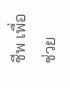ชีพ เพื่อช่วย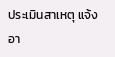ประเมินสาเหตุ แจ้งอา